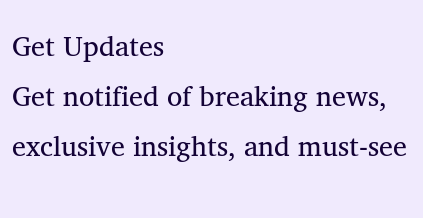Get Updates
Get notified of breaking news, exclusive insights, and must-see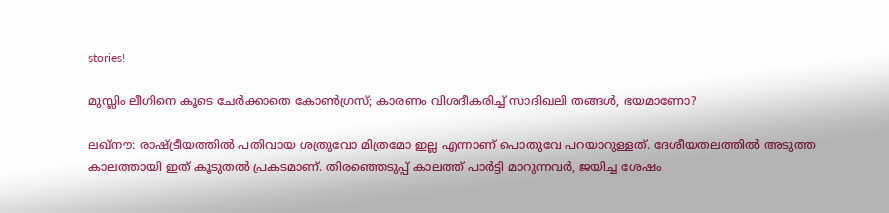stories!

മുസ്ലിം ലീഗിനെ കൂടെ ചേര്‍ക്കാതെ കോണ്‍ഗ്രസ്; കാരണം വിശദീകരിച്ച് സാദിഖലി തങ്ങള്‍, ഭയമാണോ?

ലഖ്‌നൗ: രാഷ്ട്രീയത്തില്‍ പതിവായ ശത്രുവോ മിത്രമോ ഇല്ല എന്നാണ് പൊതുവേ പറയാറുള്ളത്. ദേശീയതലത്തില്‍ അടുത്ത കാലത്തായി ഇത് കൂടുതല്‍ പ്രകടമാണ്. തിരഞ്ഞെടുപ്പ് കാലത്ത് പാര്‍ട്ടി മാറുന്നവര്‍, ജയിച്ച ശേഷം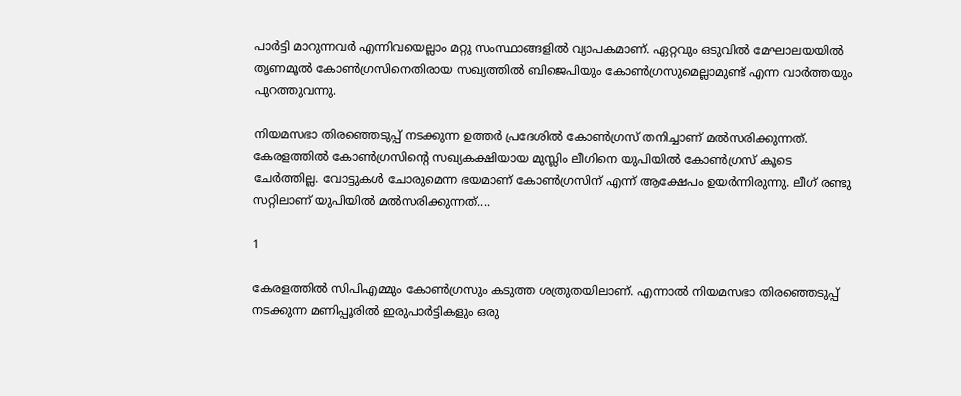പാര്‍ട്ടി മാറുന്നവര്‍ എന്നിവയെല്ലാം മറ്റു സംസ്ഥാങ്ങളില്‍ വ്യാപകമാണ്. ഏറ്റവും ഒടുവില്‍ മേഘാലയയില്‍ തൃണമൂല്‍ കോണ്‍ഗ്രസിനെതിരായ സഖ്യത്തില്‍ ബിജെപിയും കോണ്‍ഗ്രസുമെല്ലാമുണ്ട് എന്ന വാര്‍ത്തയും പുറത്തുവന്നു.

നിയമസഭാ തിരഞ്ഞെടുപ്പ് നടക്കുന്ന ഉത്തര്‍ പ്രദേശില്‍ കോണ്‍ഗ്രസ് തനിച്ചാണ് മല്‍സരിക്കുന്നത്. കേരളത്തില്‍ കോണ്‍ഗ്രസിന്റെ സഖ്യകക്ഷിയായ മുസ്ലിം ലീഗിനെ യുപിയില്‍ കോണ്‍ഗ്രസ് കൂടെ ചേര്‍ത്തില്ല. വോട്ടുകള്‍ ചോരുമെന്ന ഭയമാണ് കോണ്‍ഗ്രസിന് എന്ന് ആക്ഷേപം ഉയര്‍ന്നിരുന്നു. ലീഗ് രണ്ടു സറ്റിലാണ് യുപിയില്‍ മല്‍സരിക്കുന്നത്....

1

കേരളത്തില്‍ സിപിഎമ്മും കോണ്‍ഗ്രസും കടുത്ത ശത്രുതയിലാണ്. എന്നാല്‍ നിയമസഭാ തിരഞ്ഞെടുപ്പ് നടക്കുന്ന മണിപ്പൂരില്‍ ഇരുപാര്‍ട്ടികളും ഒരു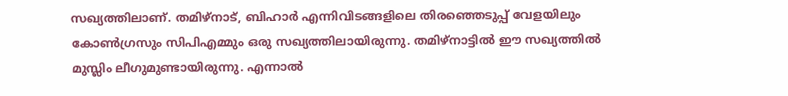സഖ്യത്തിലാണ്. തമിഴ്‌നാട്, ബിഹാര്‍ എന്നിവിടങ്ങളിലെ തിരഞ്ഞെടുപ്പ് വേളയിലും കോണ്‍ഗ്രസും സിപിഎമ്മും ഒരു സഖ്യത്തിലായിരുന്നു. തമിഴ്‌നാട്ടില്‍ ഈ സഖ്യത്തില്‍ മുസ്ലിം ലീഗുമുണ്ടായിരുന്നു. എന്നാല്‍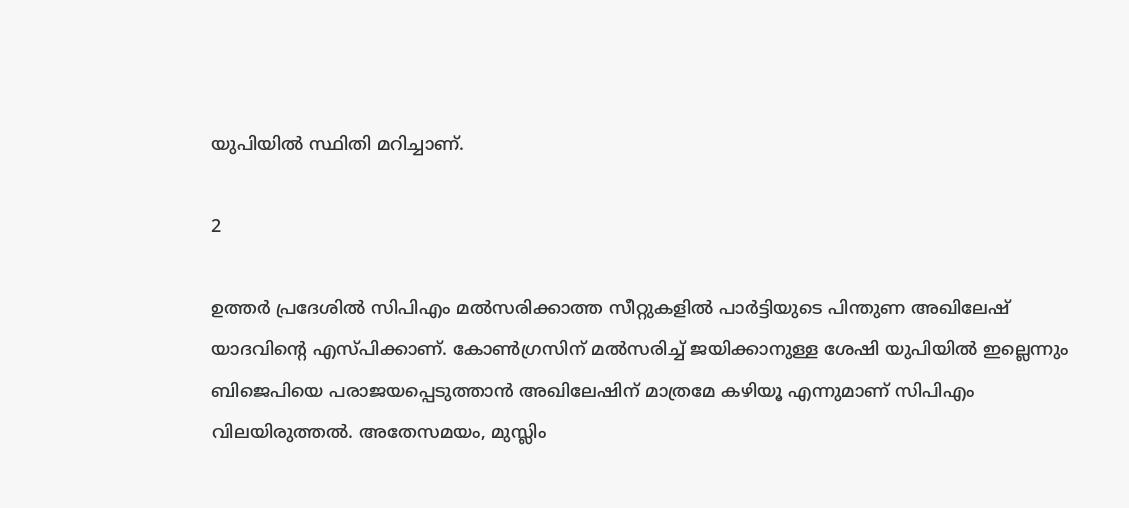യുപിയില്‍ സ്ഥിതി മറിച്ചാണ്.

2

ഉത്തര്‍ പ്രദേശില്‍ സിപിഎം മല്‍സരിക്കാത്ത സീറ്റുകളില്‍ പാര്‍ട്ടിയുടെ പിന്തുണ അഖിലേഷ് യാദവിന്റെ എസ്പിക്കാണ്. കോണ്‍ഗ്രസിന് മല്‍സരിച്ച് ജയിക്കാനുള്ള ശേഷി യുപിയില്‍ ഇല്ലെന്നും ബിജെപിയെ പരാജയപ്പെടുത്താന്‍ അഖിലേഷിന് മാത്രമേ കഴിയൂ എന്നുമാണ് സിപിഎം വിലയിരുത്തല്‍. അതേസമയം, മുസ്ലിം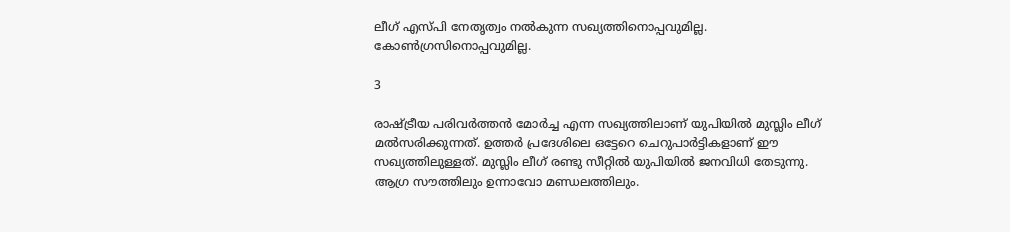ലീഗ് എസ്പി നേതൃത്വം നല്‍കുന്ന സഖ്യത്തിനൊപ്പവുമില്ല. കോണ്‍ഗ്രസിനൊപ്പവുമില്ല.

3

രാഷ്ട്രീയ പരിവര്‍ത്തന്‍ മോര്‍ച്ച എന്ന സഖ്യത്തിലാണ് യുപിയില്‍ മുസ്ലിം ലീഗ് മല്‍സരിക്കുന്നത്. ഉത്തര്‍ പ്രദേശിലെ ഒട്ടേറെ ചെറുപാര്‍ട്ടികളാണ് ഈ സഖ്യത്തിലുള്ളത്. മുസ്ലിം ലീഗ് രണ്ടു സീറ്റില്‍ യുപിയില്‍ ജനവിധി തേടുന്നു. ആഗ്ര സൗത്തിലും ഉന്നാവോ മണ്ഡലത്തിലും.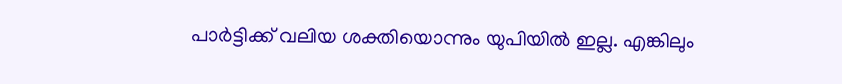പാര്‍ട്ടിക്ക് വലിയ ശക്തിയൊന്നും യുപിയില്‍ ഇല്ല. എങ്കിലും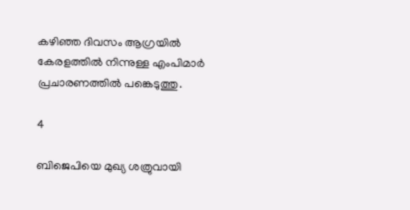കഴിഞ്ഞ ദിവസം ആഗ്രയില്‍ കേരളത്തില്‍ നിന്നുള്ള എംപിമാര്‍ പ്രചാരണത്തില്‍ പങ്കെടുത്തു.

4

ബിജെപിയെ മുഖ്യ ശത്രുവായി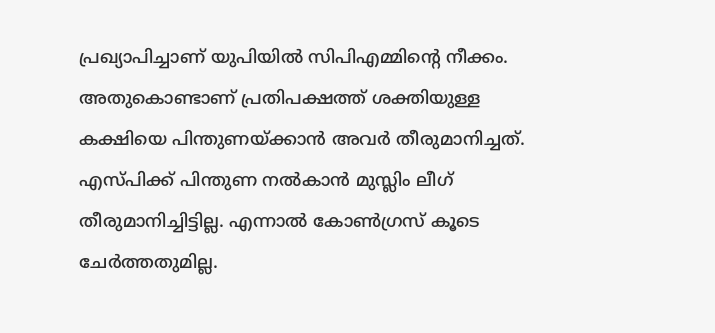പ്രഖ്യാപിച്ചാണ് യുപിയില്‍ സിപിഎമ്മിന്റെ നീക്കം. അതുകൊണ്ടാണ് പ്രതിപക്ഷത്ത് ശക്തിയുള്ള കക്ഷിയെ പിന്തുണയ്ക്കാന്‍ അവര്‍ തീരുമാനിച്ചത്. എസ്പിക്ക് പിന്തുണ നല്‍കാന്‍ മുസ്ലിം ലീഗ് തീരുമാനിച്ചിട്ടില്ല. എന്നാല്‍ കോണ്‍ഗ്രസ് കൂടെ ചേര്‍ത്തതുമില്ല.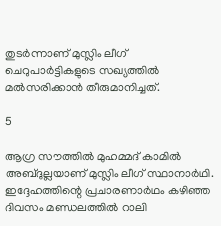തുടര്‍ന്നാണ് മുസ്ലിം ലീഗ് ചെറുപാര്‍ട്ടികളുടെ സഖ്യത്തില്‍ മല്‍സരിക്കാന്‍ തീരുമാനിച്ചത്.

5

ആഗ്ര സൗത്തില്‍ മുഹമ്മദ് കാമില്‍ അബ്ദുല്ലയാണ് മുസ്ലിം ലീഗ് സ്ഥാനാര്‍ഥി. ഇദ്ദേഹത്തിന്റെ പ്രചാരണാര്‍ഥം കഴിഞ്ഞ ദിവസം മണ്ഡലത്തില്‍ റാലി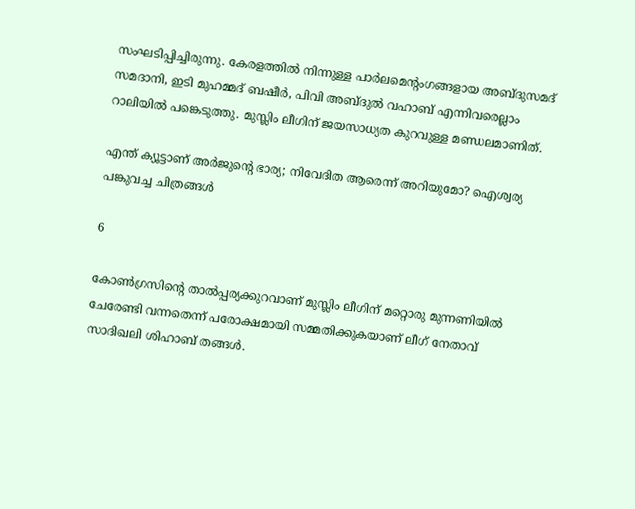സംഘടിപ്പിച്ചിരുന്നു. കേരളത്തില്‍ നിന്നുള്ള പാര്‍ലമെന്റംഗങ്ങളായ അബ്ദുസമദ് സമദാനി, ഇടി മുഹമ്മദ് ബഷീര്‍, പിവി അബ്ദുല്‍ വഹാബ് എന്നിവരെല്ലാം റാലിയില്‍ പങ്കെടുത്തു. മുസ്ലിം ലീഗിന് ജയസാധ്യത കുറവുള്ള മണ്ഡലമാണിത്.

എന്ത് ക്യൂട്ടാണ് അര്‍ജുന്റെ ഭാര്യ; നിവേദിത ആരെന്ന് അറിയുമോ? ഐശ്വര്യ പങ്കുവച്ച ചിത്രങ്ങള്‍

6

കോണ്‍ഗ്രസിന്റെ താല്‍പ്പര്യക്കുറവാണ് മുസ്ലിം ലീഗിന് മറ്റൊരു മുന്നണിയില്‍ ചേരേണ്ടി വന്നതെന്ന് പരോക്ഷമായി സമ്മതിക്കുകയാണ് ലീഗ് നേതാവ് സാദിഖലി ശിഹാബ് തങ്ങള്‍.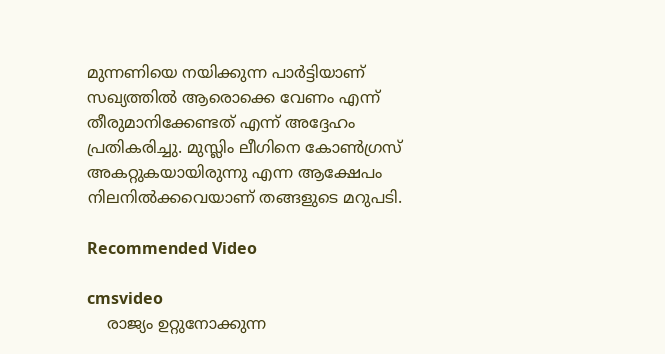മുന്നണിയെ നയിക്കുന്ന പാര്‍ട്ടിയാണ് സഖ്യത്തില്‍ ആരൊക്കെ വേണം എന്ന് തീരുമാനിക്കേണ്ടത് എന്ന് അദ്ദേഹം പ്രതികരിച്ചു. മുസ്ലിം ലീഗിനെ കോണ്‍ഗ്രസ് അകറ്റുകയായിരുന്നു എന്ന ആക്ഷേപം നിലനില്‍ക്കവെയാണ് തങ്ങളുടെ മറുപടി.

Recommended Video

cmsvideo
    രാജ്യം ഉറ്റുനോക്കുന്ന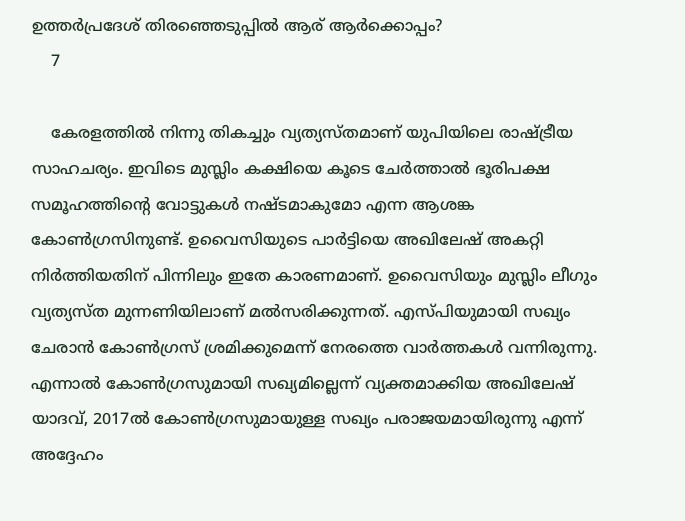ഉത്തർപ്രദേശ് തിരഞ്ഞെടുപ്പിൽ ആര് ആർക്കൊപ്പം?
    7

    കേരളത്തില്‍ നിന്നു തികച്ചും വ്യത്യസ്തമാണ് യുപിയിലെ രാഷ്ട്രീയ സാഹചര്യം. ഇവിടെ മുസ്ലിം കക്ഷിയെ കൂടെ ചേര്‍ത്താല്‍ ഭൂരിപക്ഷ സമൂഹത്തിന്റെ വോട്ടുകള്‍ നഷ്ടമാകുമോ എന്ന ആശങ്ക കോണ്‍ഗ്രസിനുണ്ട്. ഉവൈസിയുടെ പാര്‍ട്ടിയെ അഖിലേഷ് അകറ്റി നിര്‍ത്തിയതിന് പിന്നിലും ഇതേ കാരണമാണ്. ഉവൈസിയും മുസ്ലിം ലീഗും വ്യത്യസ്ത മുന്നണിയിലാണ് മല്‍സരിക്കുന്നത്. എസ്പിയുമായി സഖ്യം ചേരാന്‍ കോണ്‍ഗ്രസ് ശ്രമിക്കുമെന്ന് നേരത്തെ വാര്‍ത്തകള്‍ വന്നിരുന്നു. എന്നാല്‍ കോണ്‍ഗ്രസുമായി സഖ്യമില്ലെന്ന് വ്യക്തമാക്കിയ അഖിലേഷ് യാദവ്, 2017ല്‍ കോണ്‍ഗ്രസുമായുള്ള സഖ്യം പരാജയമായിരുന്നു എന്ന് അദ്ദേഹം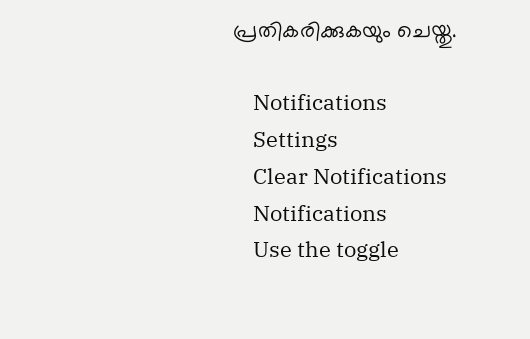പ്രതികരിക്കുകയും ചെയ്തു.

    Notifications
    Settings
    Clear Notifications
    Notifications
    Use the toggle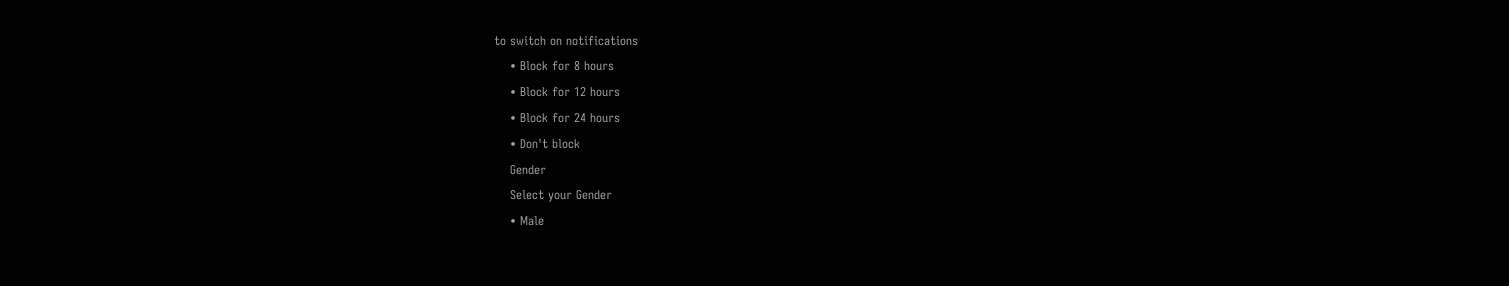to switch on notifications
    • Block for 8 hours
    • Block for 12 hours
    • Block for 24 hours
    • Don't block
    Gender
    Select your Gender
    • Male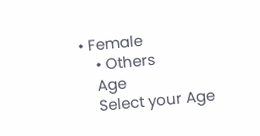• Female
    • Others
    Age
    Select your Age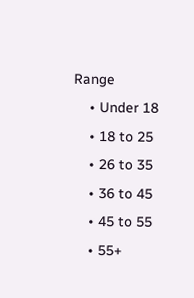Range
    • Under 18
    • 18 to 25
    • 26 to 35
    • 36 to 45
    • 45 to 55
    • 55+